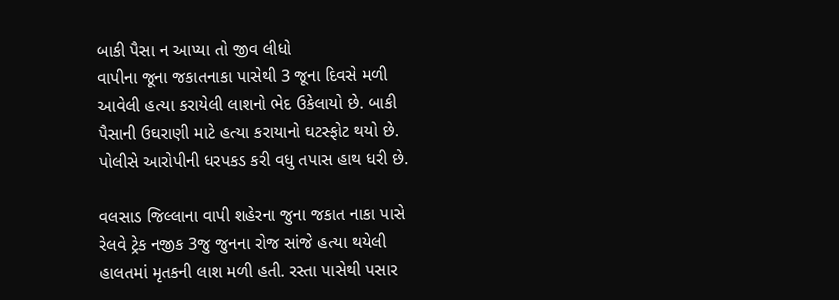બાકી પૈસા ન આપ્યા તો જીવ લીધો
વાપીના જૂના જકાતનાકા પાસેથી 3 જૂના દિવસે મળી આવેલી હત્યા કરાયેલી લાશનો ભેદ ઉકેલાયો છે. બાકી પૈસાની ઉઘરાણી માટે હત્યા કરાયાનો ઘટસ્ફોટ થયો છે. પોલીસે આરોપીની ધરપકડ કરી વધુ તપાસ હાથ ધરી છે.

વલસાડ જિલ્લાના વાપી શહેરના જુના જકાત નાકા પાસે રેલવે ટ્રેક નજીક 3જુ જુનના રોજ સાંજે હત્યા થયેલી હાલતમાં મૃતકની લાશ મળી હતી. રસ્તા પાસેથી પસાર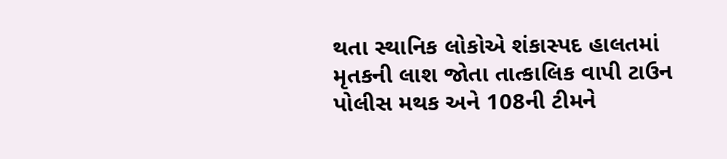થતા સ્થાનિક લોકોએ શંકાસ્પદ હાલતમાં મૃતકની લાશ જોતા તાત્કાલિક વાપી ટાઉન પોલીસ મથક અને 108ની ટીમને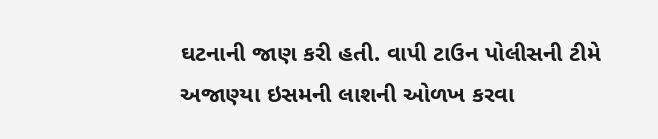ઘટનાની જાણ કરી હતી. વાપી ટાઉન પોલીસની ટીમે અજાણ્યા ઇસમની લાશની ઓળખ કરવા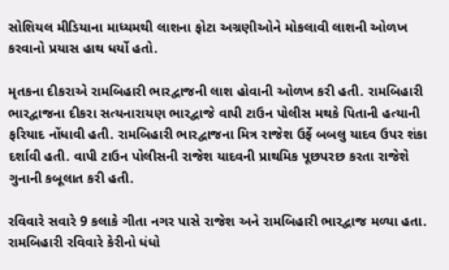સોશિયલ મીડિયાના માધ્યમથી લાશના ફોટા અગ્રણીઓને મોકલાવી લાશની ઓળખ કરવાનો પ્રયાસ હાથ ધર્યો હતો.

મૃતકના દીકરાએ રામબિહારી ભારદ્વાજની લાશ હોવાની ઓળખ કરી હતી. રામબિહારી ભારદ્વાજના દીકરા સત્યનારાયણ ભારદ્વાજે વાપી ટાઉન પોલીસ મથકે પિતાની હત્યાની ફરિયાદ નોંધાવી હતી. રામબિહારી ભારદ્વાજના મિત્ર રાજેશ ઉર્ફે બબલુ યાદવ ઉપર શંકા દર્શાવી હતી. વાપી ટાઉન પોલીસની રાજેશ યાદવની પ્રાથમિક પૂછપરછ કરતા રાજેશે ગુનાની કબૂલાત કરી હતી.

રવિવારે સવારે 9 કલાકે ગીતા નગર પાસે રાજેશ અને રામબિહારી ભારદ્વાજ મળ્યા હતા. રામબિહારી રવિવારે કેરીનો ધંધો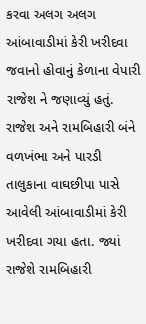કરવા અલગ અલગ આંબાવાડીમાં કેરી ખરીદવા જવાનો હોવાનું કેળાના વેપારી રાજેશ ને જણાવ્યું હતું. રાજેશ અને રામબિહારી બંને વળખંભા અને પારડી તાલુકાના વાઘછીપા પાસે આવેલી આંબાવાડીમાં કેરી ખરીદવા ગયા હતા. જ્યાં રાજેશે રામબિહારી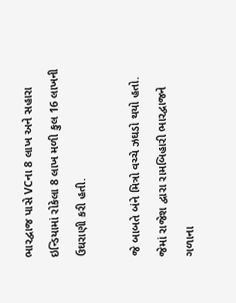ભારદ્વાજ પાસે VCના 8 લાખ અને સહારા ઇન્ડિયામાં રોકેલા 8 લાખ મળી કુલ 16 લાખની ઉઘરાણી કરી હતી.

જે બાબતે બંને મિત્રો વચ્ચે ઝઘડો થયો હતો. જેમાં રાજેશ દ્વારા રામબિહારી ભારદ્વાજને ગળાના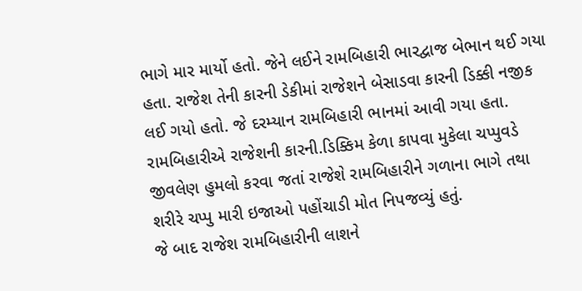ભાગે માર માર્યો હતો. જેને લઈને રામબિહારી ભારદ્વાજ બેભાન થઈ ગયા હતા. રાજેશ તેની કારની ડેકીમાં રાજેશને બેસાડવા કારની ડિક્કી નજીક લઈ ગયો હતો. જે દરમ્યાન રામબિહારી ભાનમાં આવી ગયા હતા. રામબિહારીએ રાજેશની કારની.ડિક્કિમ કેળા કાપવા મુકેલા ચપ્પુવડે જીવલેણ હુમલો કરવા જતાં રાજેશે રામબિહારીને ગળાના ભાગે તથા શરીરે ચપ્પુ મારી ઇજાઓ પહોંચાડી મોત નિપજવ્યું હતું.
જે બાદ રાજેશ રામબિહારીની લાશને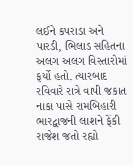લઈને કપરાડા અને પારડી, ભિલાડ સહિતના અલગ અલગ વિસ્તારોમાં ફર્યો હતો. ત્યારબાદ રવિવારે રાત્રે વાપી જકાત નાકા પાસે રામબિહારી ભારદ્વાજની લાશને ફેંકી રાજેશ જતો રહ્યો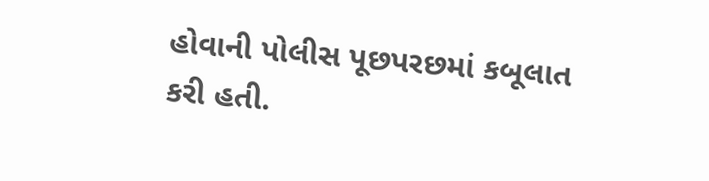હોવાની પોલીસ પૂછપરછમાં કબૂલાત કરી હતી.